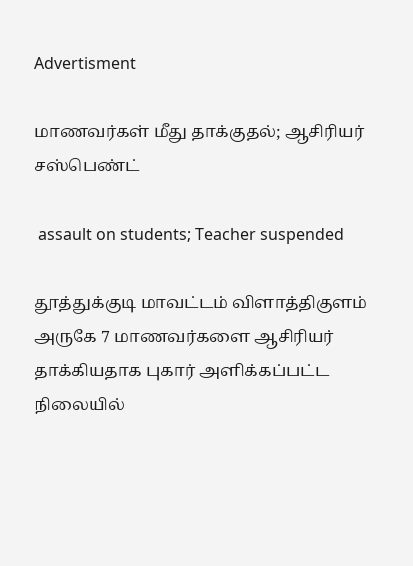Advertisment

மாணவர்கள் மீது தாக்குதல்; ஆசிரியர் சஸ்பெண்ட்

 assault on students; Teacher suspended

தூத்துக்குடி மாவட்டம் விளாத்திகுளம் அருகே 7 மாணவர்களை ஆசிரியர் தாக்கியதாக புகார் அளிக்கப்பட்ட நிலையில்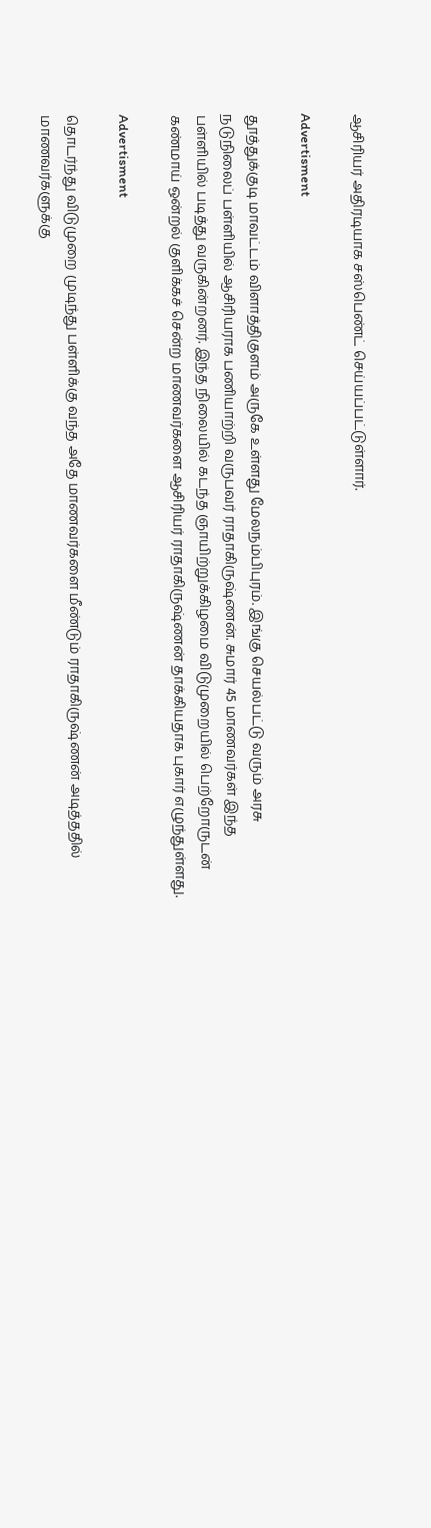ஆசிரியர் அதிரடியாக சஸ்பெண்ட் செய்யப்பட்டுள்ளார்.

Advertisment

தூத்துக்குடி மாவட்டம் விளாத்திகுளம் அருகே உள்ளது மேலநம்பிபுரம். இங்கு செயல்பட்டு வரும் அரசு நடுநிலைப் பள்ளியில் ஆசிரியராக பணியாற்றி வருபவர் ராதாகிருஷ்ணன். சுமார் 45 மாணவர்கள் இந்த பள்ளியில் படித்து வருகின்றனர். இந்த நிலையில் கடந்த ஞாயிற்றுக்கிழமை விடுமுறையில் பெற்றோருடன் கண்மாய் ஒன்றல் குளிக்கச் சென்ற மாணவர்களை ஆசிரியர் ராதாகிருஷ்ணன் தாக்கியதாக புகார் எழுந்துள்ளது.

Advertisment

தொடர்ந்து விடுமுறை முடிந்து பள்ளிக்கு வந்த அதே மாணவர்களை மீண்டும் ராதாகிருஷ்ணன் அடித்ததில் மாணவர்களுக்கு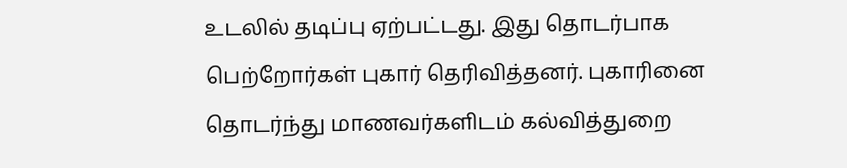உடலில் தடிப்பு ஏற்பட்டது. இது தொடர்பாக பெற்றோர்கள் புகார் தெரிவித்தனர். புகாரினை தொடர்ந்து மாணவர்களிடம் கல்வித்துறை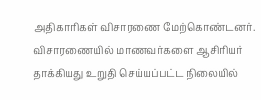அதிகாரிகள் விசாரணை மேற்கொண்டனர். விசாரணையில் மாணவர்களை ஆசிரியர் தாக்கியது உறுதி செய்யப்பட்ட நிலையில்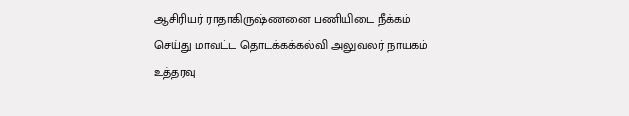ஆசிரியர் ராதாகிருஷ்ணனை பணியிடை நீக்கம் செய்து மாவட்ட தொடக்கக்கல்வி அலுவலர் நாயகம் உத்தரவு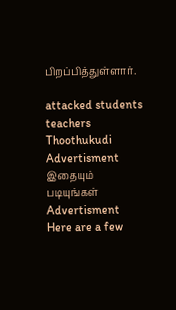பிறப்பித்துள்ளார்.

attacked students teachers Thoothukudi
Advertisment
இதையும் படியுங்கள்
Advertisment
Here are a few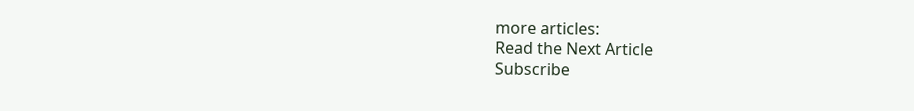more articles:
Read the Next Article
Subscribe